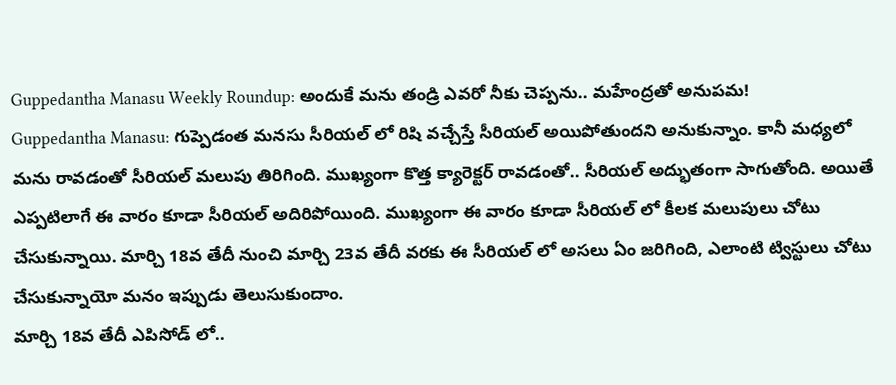Guppedantha Manasu Weekly Roundup: అందుకే మను తండ్రి ఎవరో నీకు చెప్పను.. మహేంద్రతో అనుపమ!
Guppedantha Manasu: గుప్పెడంత మనసు సీరియల్ లో రిషి వచ్చేస్తే సీరియల్ అయిపోతుందని అనుకున్నాం. కానీ మధ్యలో మను రావడంతో సీరియల్ మలుపు తిరిగింది. ముఖ్యంగా కొత్త క్యారెక్టర్ రావడంతో.. సీరియల్ అద్భుతంగా సాగుతోంది. అయితే ఎప్పటిలాగే ఈ వారం కూడా సీరియల్ అదిరిపోయింది. ముఖ్యంగా ఈ వారం కూడా సీరియల్ లో కీలక మలుపులు చోటు చేసుకున్నాయి. మార్చి 18వ తేదీ నుంచి మార్చి 23వ తేదీ వరకు ఈ సీరియల్ లో అసలు ఏం జరిగింది, ఎలాంటి ట్విస్టులు చోటు చేసుకున్నాయో మనం ఇప్పుడు తెలుసుకుందాం.
మార్చి 18వ తేదీ ఎపిసోడ్ లో..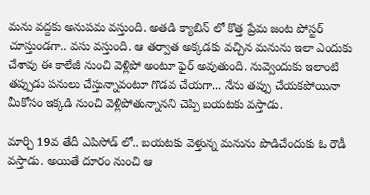మను వద్దకు అనుపమ వస్తుంది. అతడి క్యాబిన్ లో కొత్త ప్రేమ జంట పోస్టర్ చూస్తుండగా.. వసు వస్తుంది. ఆ తర్వాత అక్కడకు వచ్చిన మనును ఇలా ఎందుకు చేశావు ఈ కాలేజీ నుంచి వెళ్లిపో అంటూ ఫైర్ అవుతుంది. నువ్వెందుకు ఇలాంటి తప్పుడు పనులు చేస్తున్నావంటూ గొడవ చేయగా... నేను తప్పు చేయకపోయినా మీకోసం ఇక్కడి నుంచి వెళ్లిపోతున్నానని చెప్పి బయటకు వస్తాడు.

మార్చి 19వ తేదీ ఎపిసోడ్ లో.. బయటకు వెళ్తున్న మనును పొడిచేందుకు ఓ రౌడీ వస్తాడు. అయితే దూరం నుంచి ఆ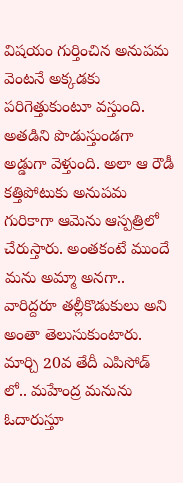విషయం గుర్తించిన అనుపమ వెంటనే అక్కడకు పరిగెత్తుకుంటూ వస్తుంది. అతడిని పొడుస్తుండగా అడ్డుగా వెళ్తుంది. అలా ఆ రౌడీ కత్తిపోటుకు అనుపమ గురికాగా ఆమెను ఆస్పత్రిలో చేరుస్తారు. అంతకంటే ముందే మను అమ్మా అనగా.. వారిద్దరూ తల్లీకొడుకులు అని అంతా తెలుసుకుంటారు.
మార్చి 20వ తేదీ ఎపిసోడ్ లో.. మహేంద్ర మనును ఓదారుస్తూ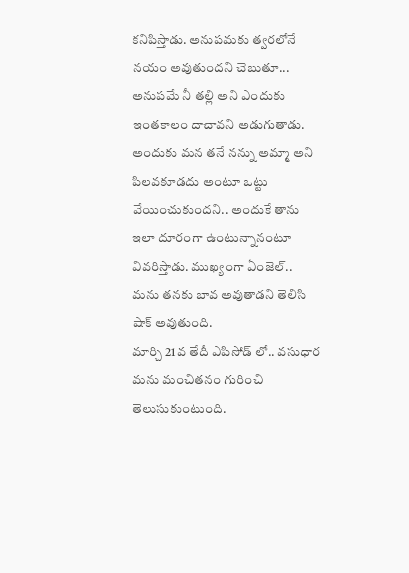కనిపిస్తాడు. అనుపమకు త్వరలోనే నయం అవుతుందని చెబుతూ... అనుపమే నీ తల్లి అని ఎందుకు ఇంతకాలం దాచావని అడుగుతాడు. అందుకు మన తనే నన్ను అమ్మా అని పిలవకూడదు అంటూ ఒట్టు వేయించుకుందని.. అందుకే తాను ఇలా దూరంగా ఉంటున్నానంటూ వివరిస్తాడు. ముఖ్యంగా ఏంజెల్.. మను తనకు బావ అవుతాడని తెలిసి షాక్ అవుతుంది.
మార్చి 21వ తేదీ ఎపిసోడ్ లో.. వసుధార మను మంచితనం గురించి తెలుసుకుంటుంది.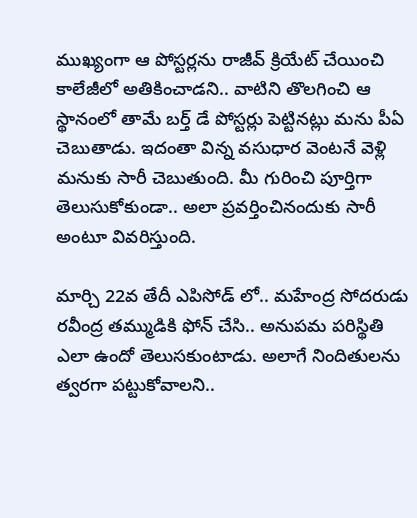ముఖ్యంగా ఆ పోస్టర్లను రాజీవ్ క్రియేట్ చేయించి కాలేజీలో అతికించాడని.. వాటిని తొలగించి ఆ స్థానంలో తామే బర్త్ డే పోస్టర్లు పెట్టినట్లు మను పీఏ చెబుతాడు. ఇదంతా విన్న వసుధార వెంటనే వెళ్లి మనుకు సారీ చెబుతుంది. మీ గురించి పూర్తిగా తెలుసుకోకుండా.. అలా ప్రవర్తించినందుకు సారీ అంటూ వివరిస్తుంది.

మార్చి 22వ తేదీ ఎపిసోడ్ లో.. మహేంద్ర సోదరుడు రవీంద్ర తమ్ముడికి ఫోన్ చేసి.. అనుపమ పరిస్థితి ఎలా ఉందో తెలుసకుంటాడు. అలాగే నిందితులను త్వరగా పట్టుకోవాలని..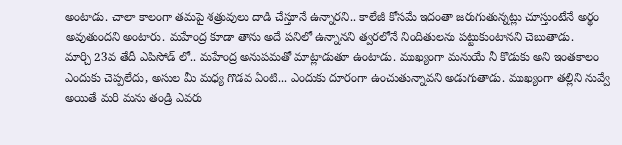అంటాడు. చాలా కాలంగా తమపై శత్రువులు దాడి చేస్తూనే ఉన్నారని.. కాలేజీ కోసమే ఇదంతా జరుగుతున్నట్లు చూస్తుంటేనే అర్థం అవుతుందని అంటారు. మహేంద్ర కూడా తాను అదే పనిలో ఉన్నానని త్వరలోనే నిందితులను పట్టుకుంటానని చెబుతాడు.
మార్చి 23వ తేదీ ఎపిసోడ్ లో.. మహేంద్ర అనుపమతో మాట్లాడుతూ ఉంటాడు. ముఖ్యంగా మనుయే నీ కొడుకు అని ఇంతకాలం ఎందుకు చెప్పలేదు, అసుల మీ మధ్య గొడవ ఏంటి... ఎందుకు దూరంగా ఉంచుతున్నావని అడుగుతాడు. ముఖ్యంగా తల్లిని నువ్వే అయితే మరి మను తండ్రి ఎవరు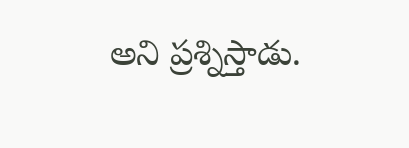అని ప్రశ్నిస్తాడు.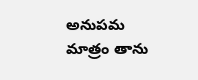అనుపమ మాత్రం తాను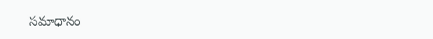సమాధానం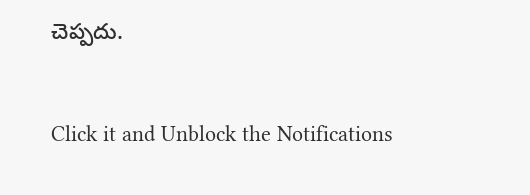చెప్పదు.


Click it and Unblock the Notifications